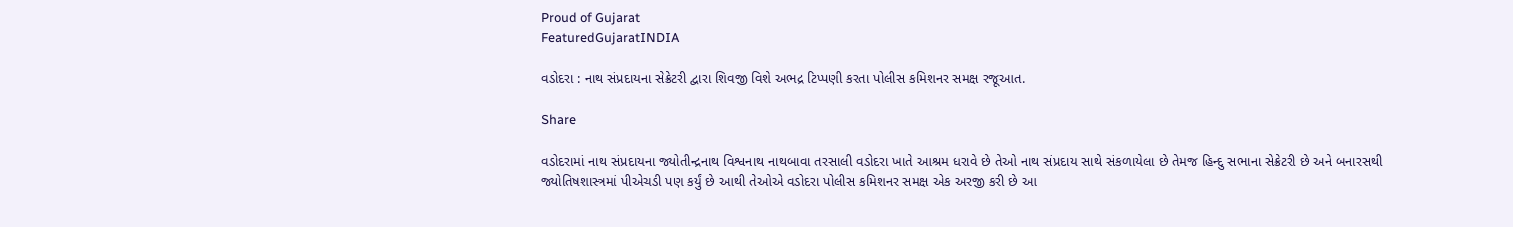Proud of Gujarat
FeaturedGujaratINDIA

વડોદરા : નાથ સંપ્રદાયના સેક્રેટરી દ્વારા શિવજી વિશે અભદ્ર ટિપ્પણી કરતા પોલીસ કમિશનર સમક્ષ રજૂઆત.

Share

વડોદરામાં નાથ સંપ્રદાયના જ્યોતીન્દ્રનાથ વિશ્વનાથ નાથબાવા તરસાલી વડોદરા ખાતે આશ્રમ ધરાવે છે તેઓ નાથ સંપ્રદાય સાથે સંકળાયેલા છે તેમજ હિન્દુ સભાના સેક્રેટરી છે અને બનારસથી જ્યોતિષશાસ્ત્રમાં પીએચડી પણ કર્યું છે આથી તેઓએ વડોદરા પોલીસ કમિશનર સમક્ષ એક અરજી કરી છે આ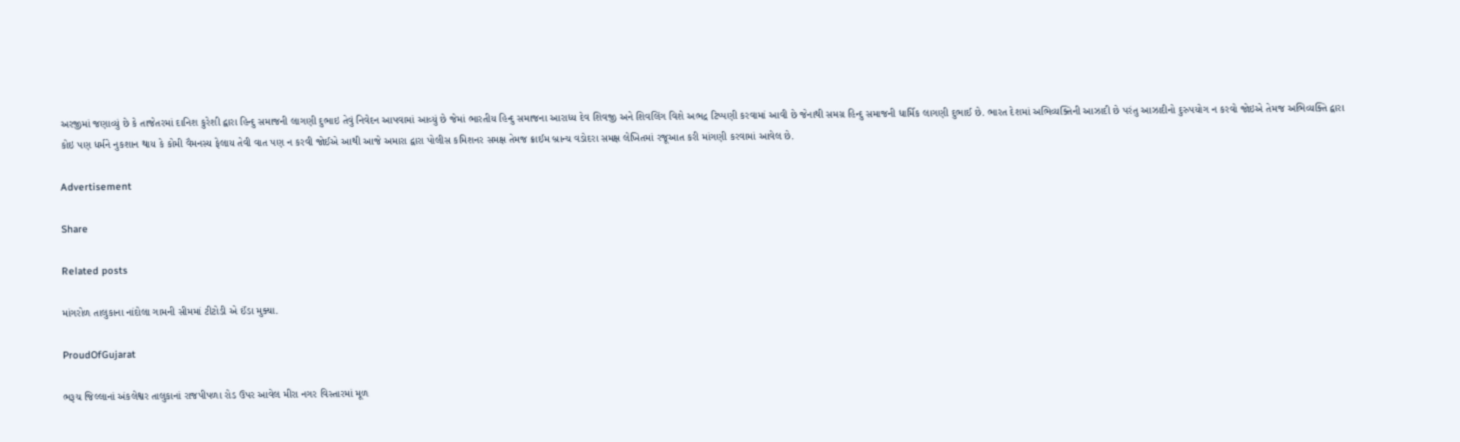અરજીમાં જણાવ્યું છે કે તાજેતરમાં દાનિશ કુરેશી દ્વારા હિન્દુ સમાજની લાગણી દુભાઇ તેવું નિવેદન આપવામાં આવ્યું છે જેમાં ભારતીય હિન્દુ સમાજના આરાધ્ય દેવ શિવજી અને શિવલિંગ વિશે અભદ્ર ટિપ્પણી કરવામાં આવી છે જેનાથી સમગ્ર હિન્દુ સમાજની ધાર્મિક લાગણી દુભાઈ છે. ભારત દેશમાં અભિવ્યક્તિની આઝાદી છે પરંતુ આઝાદીનો દુરુપયોગ ન કરવો જોઇએ તેમજ અભિવ્યક્તિ દ્વારા કોઇ પણ ધર્મને નુકશાન થાય કે કોમી વૈમનસ્ય ફેલાય તેવી વાત પણ ન કરવી જોઈએ આથી આજે અમારા દ્વારા પોલીસ કમિશનર સમક્ષ તેમજ ક્રાઈમ બ્રાન્ચ વડોદરા સમક્ષ લેખિતમાં રજૂઆત કરી માંગણી કરવામાં આવેલ છે.

Advertisement

Share

Related posts

માંગરોળ તાલુકાના નાંદોલા ગામની સીમમાં ટીટોડી એ ઈંડા મુક્યા.

ProudOfGujarat

ભરૂચ જિલ્લાનાં અંકલેશ્વર તાલુકાનાં રાજપીપળા રોડ ઉપર આવેલ મીરા નગર વિસ્તારમાં મૂળ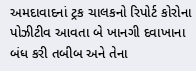અમદાવાદનાં ટ્રક ચાલકનો રિપોર્ટ કોરોના પોઝીટીવ આવતા બે ખાનગી દવાખાના બંધ કરી તબીબ અને તેના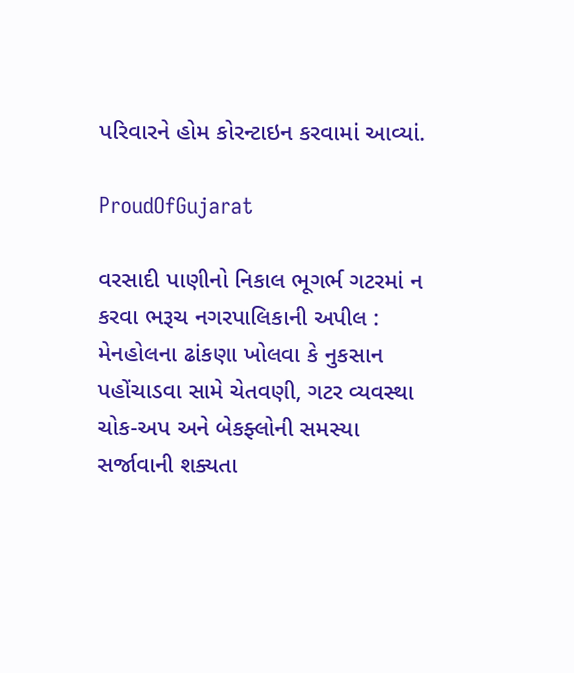પરિવારને હોમ કોરન્ટાઇન કરવામાં આવ્યાં.

ProudOfGujarat

વરસાદી પાણીનો નિકાલ ભૂગર્ભ ગટરમાં ન કરવા ભરૂચ નગરપાલિકાની અપીલ :  મેનહોલના ઢાંકણા ખોલવા કે નુકસાન પહોંચાડવા સામે ચેતવણી, ગટર વ્યવસ્થા ચોક-અપ અને બેકફ્લોની સમસ્યા સર્જાવાની શક્યતા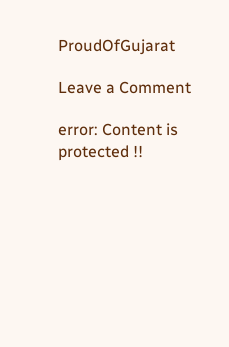ProudOfGujarat

Leave a Comment

error: Content is protected !!